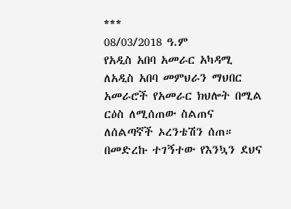***
08/03/2018 ዓ.ም
የአዲስ አበባ አመራር አካዳሚ ለአዲስ አበባ መምህራን ማህበር አመራሮች የአመራር ክህሎት በሚል ርዕስ ለሚሰጠው ስልጠና ለሰልጣኛች ኦረንቴሽን ሰጠ።
በመድረኩ ተገኝተው የእንኳን ደህና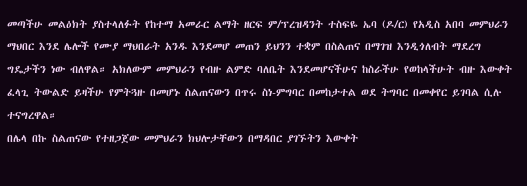መጣችሁ መልዕክት ያስተላለፉት የከተማ አመራር ልማት ዘርፍ ም/ፕረዝዳንት ተስፍዬ ኤባ (ዶ/ር) የአዲስ አበባ መምህራን ማህበር እንደ ሌሎች የሙያ ማህበራት አንዱ እንደመሆ መጠን ይህንን ተቋም በስልጠና በማገዝ እንዲጎለብት ማደረግ ግዴታችን ነው ብለዋል። አክለውም መምህራን የብዙ ልምድ ባለቤት እንደመሆናችሁና ከስራችሁ የወከላችሁት ብዙ እውቀት ፈላጊ ትውልድ ይዛችሁ የምትጓዙ በመሆኑ ስልጠናውን በጥሩ ስነ-ምግባር በመከታተል ወደ ትግባር በመቀየር ይገባል ሲሉ ተናግረዋል።
በሌላ በኩ ስልጠናው የተዘጋጀው መምህራን ክህሎታቸውን በማዳበር ያገኙትን እውቀት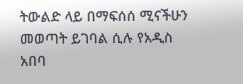ትውልድ ላይ በማፍሰሰ ሚናችሁን መወጣት ይገባል ሲሉ የአዲስ አበባ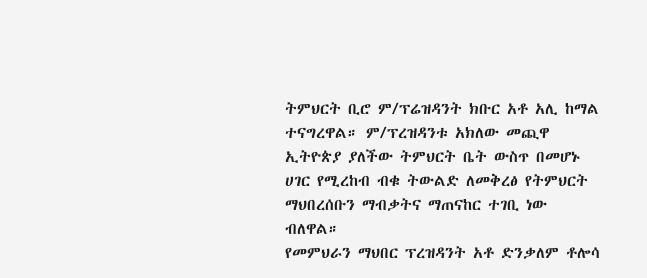ትምህርት ቢሮ ም/ፕሬዝዳንት ክቡር አቶ አሊ ከማል ተናግረዋል። ም/ፕረዝዳንቱ አክለው መጪዋ ኢትዮጵያ ያለችው ትምህርት ቤት ውስጥ በመሆኑ ሀገር የሚረከብ ብቁ ትውልድ ለመቅረፅ የትምህርት ማህበረሰቡን ማብቃትና ማጠናከር ተገቢ ነው ብለዋል።
የመምህራን ማህበር ፕረዝዳንት አቶ ድንቃለም ቶሎሳ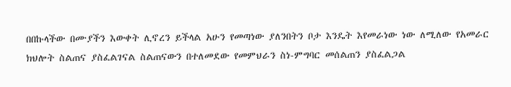በበኩላችው በሙያችን እውቀት ሊኖረን ይችላል አሁን የመጣነው ያለንበትን ቦታ እንዴት እየመራነው ነው ለሚለው የአመራር ክህሎት ስልጠና ያስፈልገናል ስልጠናውን በተለመደው የመምህራን ስነ-ምግባር መሰልጠን ያስፈልጋል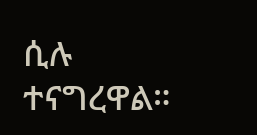ሲሉ ተናግረዋል።